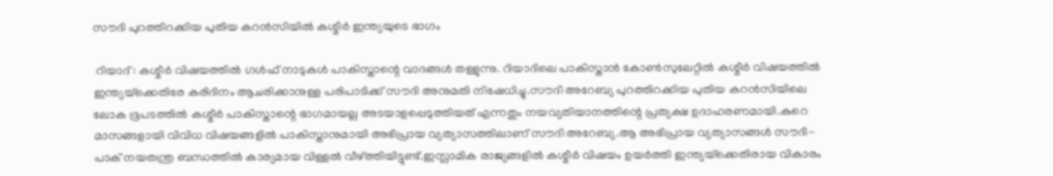സൗദി പുറത്തിറക്കിയ പുതിയ കറന്‍സിയില്‍ കശ്മീര്‍ ഇന്ത്യയുടെ ഭാഗം

 റിയാദ് : കശ്മീര്‍ വിഷയത്തില്‍ ഗള്‍ഫ് നാടുകള്‍ പാകിസ്താന്റെ വാദങ്ങള്‍ തള്ളുന്നു. റിയാദിലെ പാകിസ്താന്‍ കോണ്‍സുലേറ്റില്‍ കശ്മീര്‍ വിഷയത്തില്‍ ഇന്ത്യയ്‌ക്കെതിരേ കരിദിനം ആചരിക്കാനുള്ള പരിപാടിക്ക് സൗദി അനുമതി നിഷേധിച്ചു.സൗദി അറേബ്യ പുറത്തിറക്കിയ പുതിയ കറന്‍സിയിലെ ലോക ഭൂപടത്തില്‍ കശ്മീര്‍ പാകിസ്താന്റെ ഭാഗമായല്ല അടയാളപ്പെടുത്തിയത് എന്നതും നയവ്യതിയാനത്തിന്റെ പ്രത്യക്ഷ ഉദാഹരണമായി.കുറെ മാസങ്ങളായി വിവിധ വിഷയങ്ങളില്‍ പാകിസ്താനുമായി അഭിപ്രായ വ്യത്യാസത്തിലാണ് സൗദി അറേബ്യ.ആ അഭിപ്രായ വ്യത്യാസങ്ങള്‍ സൗദി-പാക് നയതന്ത്ര ബന്ധത്തില്‍ കാര്യമായ വിള്ളല്‍ വീഴ്ത്തിയിട്ടുണ്ട്.ഇസ്ലാമിക രാജ്യങ്ങളില്‍ കശ്മീര്‍ വിഷയം ഉയര്‍ത്തി ഇന്ത്യയ്‌ക്കെതിരായ വികാരം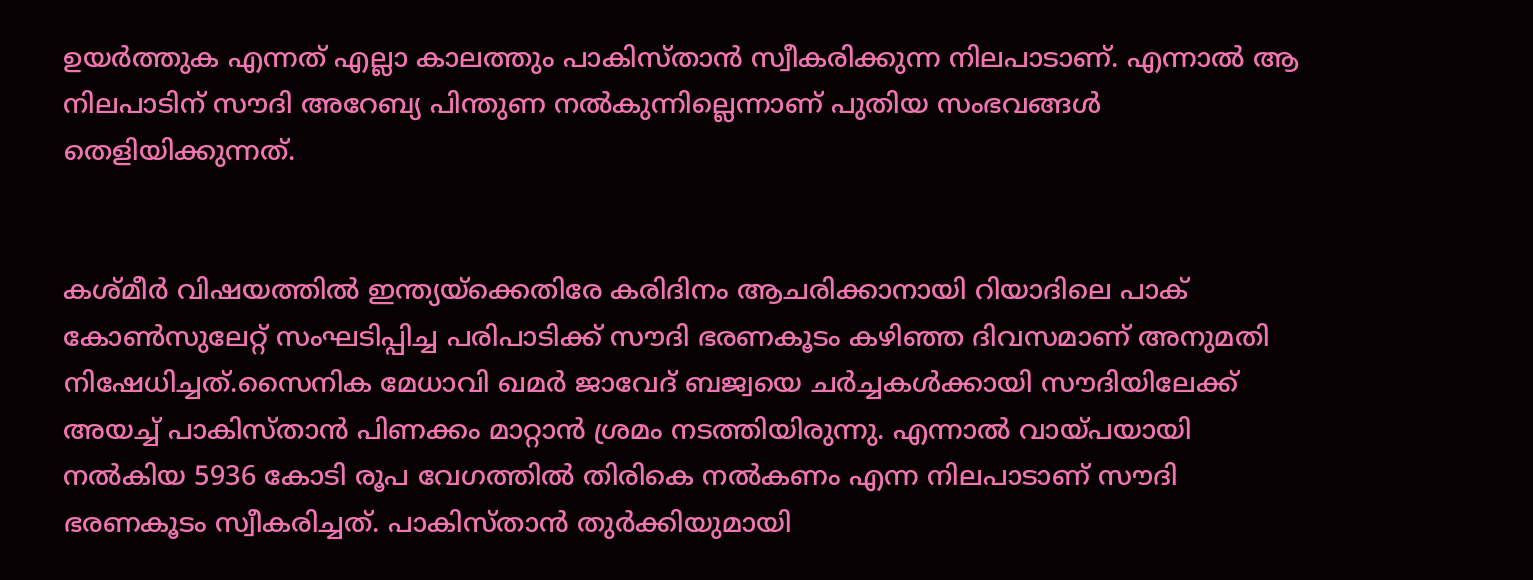ഉയര്‍ത്തുക എന്നത് എല്ലാ കാലത്തും പാകിസ്താന്‍ സ്വീകരിക്കുന്ന നിലപാടാണ്. എന്നാല്‍ ആ നിലപാടിന് സൗദി അറേബ്യ പിന്തുണ നല്‍കുന്നില്ലെന്നാണ് പുതിയ സംഭവങ്ങള്‍ തെളിയിക്കുന്നത്.


കശ്മീര്‍ വിഷയത്തില്‍ ഇന്ത്യയ്‌ക്കെതിരേ കരിദിനം ആചരിക്കാനായി റിയാദിലെ പാക് കോണ്‍സുലേറ്റ് സംഘടിപ്പിച്ച പരിപാടിക്ക് സൗദി ഭരണകൂടം കഴിഞ്ഞ ദിവസമാണ് അനുമതി നിഷേധിച്ചത്.സൈനിക മേധാവി ഖമര്‍ ജാവേദ് ബജ്വയെ ചര്‍ച്ചകള്‍ക്കായി സൗദിയിലേക്ക് അയച്ച്‌ പാകിസ്താന്‍ പിണക്കം മാറ്റാന്‍ ശ്രമം നടത്തിയിരുന്നു. എന്നാല്‍ വായ്പയായി നല്‍കിയ 5936 കോടി രൂപ വേഗത്തില്‍ തിരികെ നല്‍കണം എന്ന നിലപാടാണ് സൗദി ഭരണകൂടം സ്വീകരിച്ചത്. പാകിസ്താന്‍ തുര്‍ക്കിയുമായി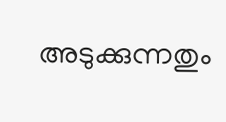അടുക്കുന്നതും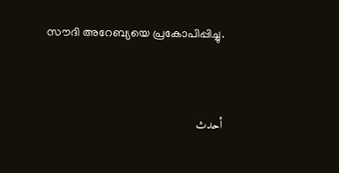സൗദി അറേബ്യയെ പ്രകോപിപ്പിച്ചു.


أحدث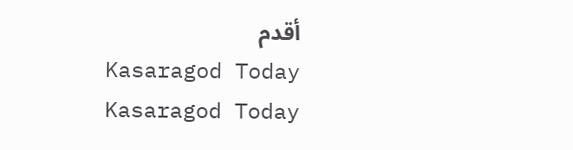أقدم
Kasaragod Today
Kasaragod Today